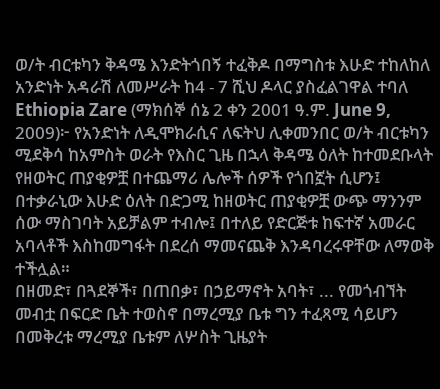ወ/ት ብርቱካን ቅዳሜ እንድትጎበኝ ተፈቅዶ በማግስቱ እሁድ ተከለከለ
አንድነት አዳራሽ ለመሥራት ከ4 - 7 ሺህ ዶላር ያስፈልገዋል ተባለ
Ethiopia Zare (ማክሰኞ ሰኔ 2 ቀን 2001 ዓ.ም. June 9, 2009)፦ የአንድነት ለዲሞክራሲና ለፍትህ ሊቀመንበር ወ/ት ብርቱካን ሚደቅሳ ከአምስት ወራት የእስር ጊዜ በኋላ ቅዳሜ ዕለት ከተመደቡላት የዘወትር ጠያቂዎቿ በተጨማሪ ሌሎች ሰዎች የጎበኟት ሲሆን፤ በተቃራኒው እሁድ ዕለት በድጋሚ ከዘወትር ጠያቂዎቿ ውጭ ማንንም ሰው ማስገባት አይቻልም ተብሎ፤ በተለይ የድርጅቱ ከፍተኛ አመራር አባላቶች እስከመግፋት በደረሰ ማመናጨቅ እንዳባረሩዋቸው ለማወቅ ተችሏል።
በዘመድ፣ በጓደኞች፣ በጠበቃ፣ በኃይማኖት አባት፣ ... የመጎብኘት መብቷ በፍርድ ቤት ተወስኖ በማረሚያ ቤቱ ግን ተፈጻሚ ሳይሆን በመቅረቱ ማረሚያ ቤቱም ለሦስት ጊዜያት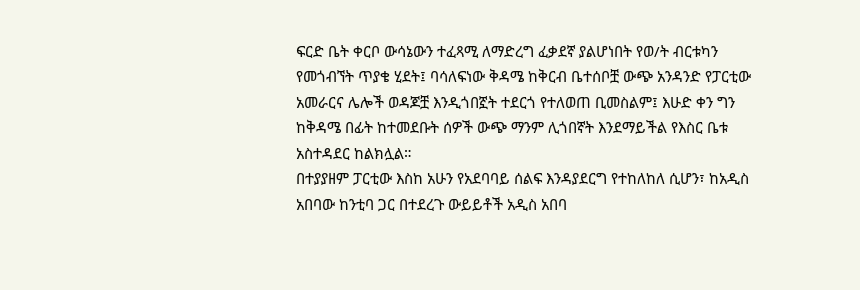ፍርድ ቤት ቀርቦ ውሳኔውን ተፈጻሚ ለማድረግ ፈቃደኛ ያልሆነበት የወ/ት ብርቱካን የመጎብኘት ጥያቄ ሂደት፤ ባሳለፍነው ቅዳሜ ከቅርብ ቤተሰቦቿ ውጭ አንዳንድ የፓርቲው አመራርና ሌሎች ወዳጆቿ እንዲጎበኟት ተደርጎ የተለወጠ ቢመስልም፤ እሁድ ቀን ግን ከቅዳሜ በፊት ከተመደቡት ሰዎች ውጭ ማንም ሊጎበኛት እንደማይችል የእስር ቤቱ አስተዳደር ከልክሏል።
በተያያዘም ፓርቲው እስከ አሁን የአደባባይ ሰልፍ እንዳያደርግ የተከለከለ ሲሆን፣ ከአዲስ አበባው ከንቲባ ጋር በተደረጉ ውይይቶች አዲስ አበባ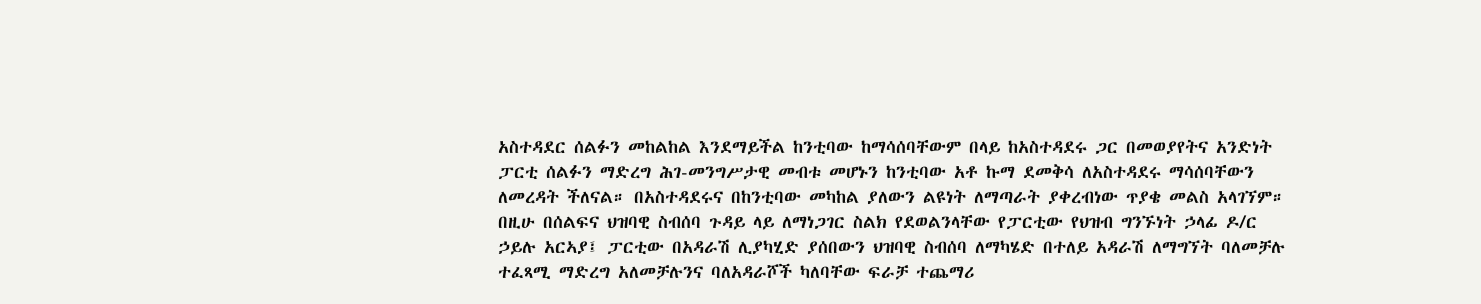አስተዳደር ሰልፉን መከልከል እንደማይችል ከንቲባው ከማሳሰባቸውም በላይ ከአስተዳደሩ ጋር በመወያየትና አንድነት ፓርቲ ሰልፉን ማድረግ ሕገ-መንግሥታዊ መብቱ መሆኑን ከንቲባው አቶ ኩማ ደመቅሳ ለአስተዳደሩ ማሳሰባቸውን ለመረዳት ችለናል። በአስተዳደሩና በከንቲባው መካከል ያለውን ልዩነት ለማጣራት ያቀረብነው ጥያቄ መልስ አላገኘም።
በዚሁ በሰልፍና ህዝባዊ ስብሰባ ጉዳይ ላይ ለማነጋገር ስልክ የደወልንላቸው የፓርቲው የህዝብ ግንኙነት ኃላፊ ዶ/ር ኃይሉ አርኣያ፤ ፓርቲው በአዳራሽ ሊያካሂድ ያሰበውን ህዝባዊ ስብሰባ ለማካሄድ በተለይ አዳራሽ ለማግኘት ባለመቻሉ ተፈጻሚ ማድረግ አለመቻሉንና ባለአዳራሾች ካለባቸው ፍራቻ ተጨማሪ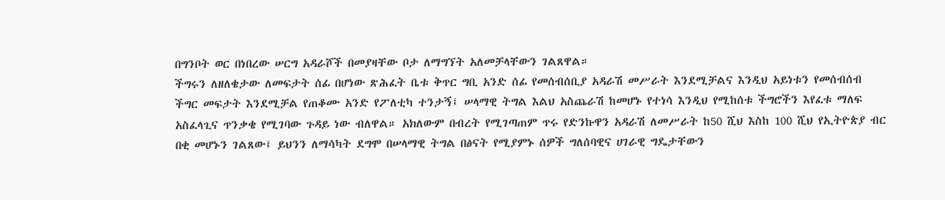በግንቦት ወር በነበረው ሠርግ አዳራሾች በመያዛቸው ቦታ ለማግኘት አለመቻላቸውን ገልጸዋል።
ችግሩን ለዘለቄታው ለመፍታት ሰፊ በሆነው ጽሕፈት ቤቱ ቅጥር ግቢ አንድ ሰፊ የመሰብሰቢያ አዳራሽ መሥራት እንደሚቻልና እንዲህ አይነቱን የመሰብሰብ ችግር መፍታት እንደሚቻል የጠቆሙ አንድ የፖለቲካ ተንታኝ፤ ሠላማዊ ትግል እልህ አስጨራሽ ከመሆኑ የተነሳ እንዲህ የሚከሰቱ ችግሮችን እየፈቱ ማለፍ አስፈላጊና ጥንቃቄ የሚገባው ጉዳይ ነው ብለዋል። አክለውም በብረት የሚገጣጠም ጥሩ የድንኩዋን አዳራሽ ለመሥራት ከ50 ሺህ እስከ 100 ሺህ የኢትዮጵያ ብር በቂ መሆኑን ገልጸው፤ ይህንን ለማሳካት ደግሞ በሠላማዊ ትግል በፅናት የሚያምኑ ሰዎች ግለሰባዊና ሀገራዊ ግዴታቸውን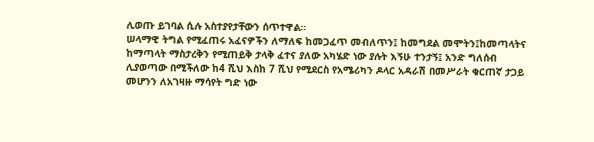ሊወጡ ይገባል ሲሉ አስተያየታቸውን ሰጥተዋል።
ሠላማዊ ትግል የሚፈጠሩ አፈናዎችን ለማለፍ ከመጋፈጥ መብለጥን፤ ከመግደል መሞትን፤ከመጣላትና ከማጣላት ማስታረቅን የሚጠይቅ ታላቅ ፈተና ያለው አካሄድ ነው ያሉት እኝሁ ተንታኝ፤ አንድ ግለሰብ ሊያወጣው በሚችለው ከ4 ሺህ እስከ 7 ሺህ የሚደርስ የአሜሪካን ዶላር አዳራሽ በመሥራት ቁርጠኛ ታጋይ መሆንን ለአገዛዙ ማሳየት ግድ ነው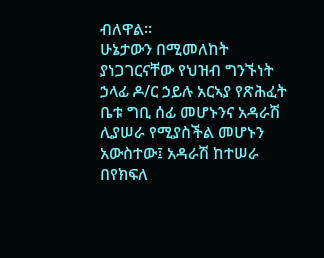ብለዋል።
ሁኔታውን በሚመለከት ያነጋገርናቸው የህዝብ ግንኙነት ኃላፊ ዶ/ር ኃይሉ አርኣያ የጽሕፈት ቤቱ ግቢ ሰፊ መሆኑንና አዳራሽ ሊያሠራ የሚያስችል መሆኑን አውስተው፤ አዳራሽ ከተሠራ በየክፍለ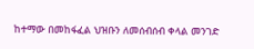ከተማው በመከፋፈል ህዝቡን ለመሰብሰብ ቀላል መንገድ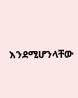እንደሚሆንላቸው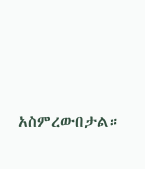አስምረውበታል።